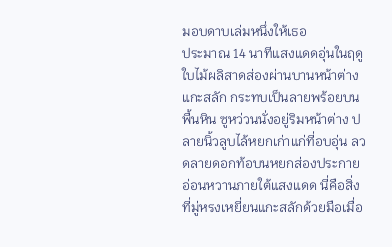มอบดาบเล่มหนึ่งให้เธอ
ประมาณ 14 นาทีแสงแดดอุ่นในฤดูใบไม้ผลิสาดส่องผ่านบานหน้าต่างแกะสลัก กระทบเป็นลายพร้อยบนพื้นหิน ซูหว่วนนั่งอยู่ริมหน้าต่าง ปลายนิ้วลูบไล้หยกเก่าแก่ที่อบอุ่น ลวดลายดอกท้อบนหยกส่องประกายอ่อนหวานภายใต้แสงแดด นี่คือสิ่งที่มู่หรงเหยี่ยนแกะสลักด้วยมือเมื่อ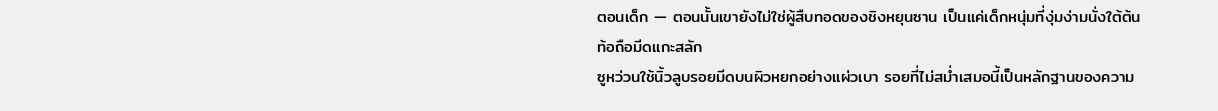ตอนเด็ก — ตอนนั้นเขายังไม่ใช่ผู้สืบทอดของชิงหยุนซาน เป็นแค่เด็กหนุ่มที่งุ่มง่ามนั่งใต้ต้นท้อถือมีดแกะสลัก
ซูหว่วนใช้นิ้วลูบรอยมีดบนผิวหยกอย่างแผ่วเบา รอยที่ไม่สม่ำเสมอนี้เป็นหลักฐานของความ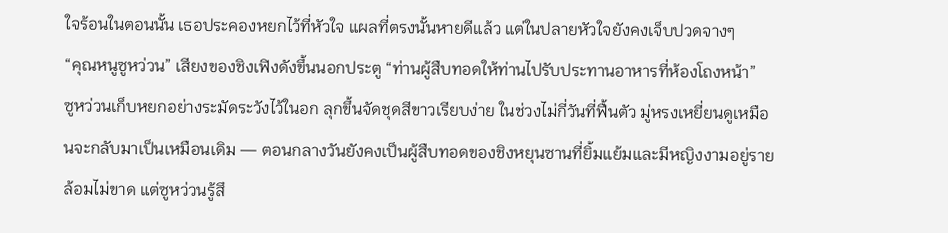ใจร้อนในตอนนั้น เธอประคองหยกไว้ที่หัวใจ แผลที่ตรงนั้นหายดีแล้ว แต่ในปลายหัวใจยังคงเจ็บปวดจางๆ
“คุณหนูซูหว่วน” เสียงของชิงเฟิงดังขึ้นนอกประตู “ท่านผู้สืบทอดให้ท่านไปรับประทานอาหารที่ห้องโถงหน้า”
ซูหว่วนเก็บหยกอย่างระมัดระวังไว้ในอก ลุกขึ้นจัดชุดสีขาวเรียบง่าย ในช่วงไม่กี่วันที่ฟื้นตัว มู่หรงเหยี่ยนดูเหมือนจะกลับมาเป็นเหมือนเดิม — ตอนกลางวันยังคงเป็นผู้สืบทอดของชิงหยุนซานที่ยิ้มแย้มและมีหญิงงามอยู่รายล้อมไม่ขาด แต่ซูหว่วนรู้สึ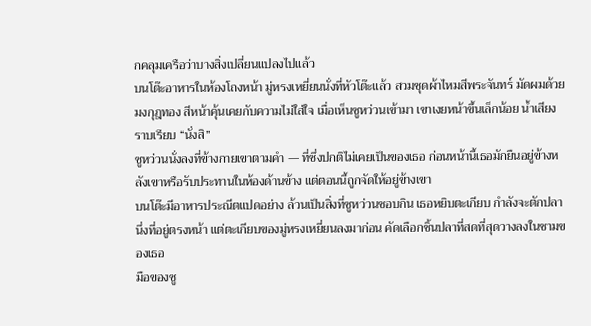กคลุมเครือว่าบางสิ่งเปลี่ยนแปลงไปแล้ว
บนโต๊ะอาหารในห้องโถงหน้า มู่หรงเหยี่ยนนั่งที่หัวโต๊ะแล้ว สวมชุดผ้าไหมสีพระจันทร์ มัดผมด้วยมงกุฎทอง สีหน้าคุ้นเคยกับความไม่ใส่ใจ เมื่อเห็นซูหว่วนเข้ามา เขาเงยหน้าขึ้นเล็กน้อย น้ำเสียงราบเรียบ “นั่งสิ”
ซูหว่วนนั่งลงที่ข้างกายเขาตามคำ — ที่ซึ่งปกติไม่เคยเป็นของเธอ ก่อนหน้านี้เธอมักยืนอยู่ข้างหลังเขาหรือรับประทานในห้องด้านข้าง แต่ตอนนี้ถูกจัดให้อยู่ข้างเขา
บนโต๊ะมีอาหารประณีตแปดอย่าง ล้วนเป็นสิ่งที่ซูหว่วนชอบกิน เธอหยิบตะเกียบ กำลังจะตักปลานึ่งที่อยู่ตรงหน้า แต่ตะเกียบของมู่หรงเหยี่ยนลงมาก่อน คัดเลือกชิ้นปลาที่สดที่สุดวางลงในชามของเธอ
มือของซู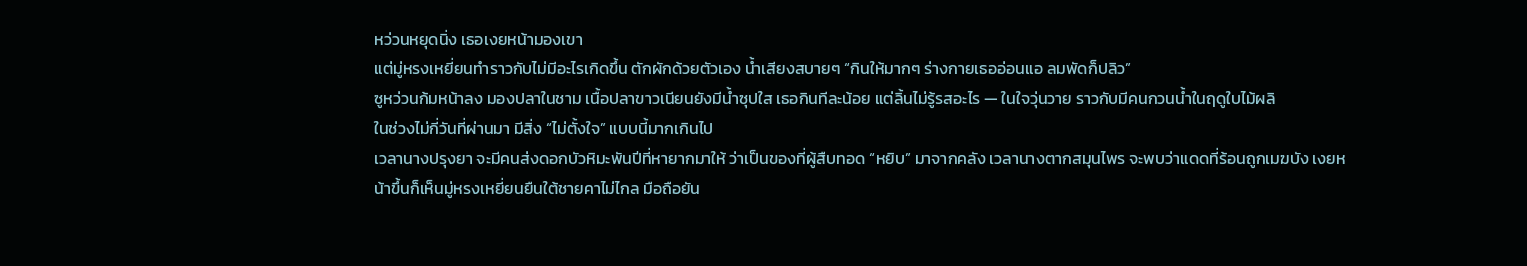หว่วนหยุดนิ่ง เธอเงยหน้ามองเขา
แต่มู่หรงเหยี่ยนทำราวกับไม่มีอะไรเกิดขึ้น ตักผักด้วยตัวเอง น้ำเสียงสบายๆ “กินให้มากๆ ร่างกายเธออ่อนแอ ลมพัดก็ปลิว”
ซูหว่วนก้มหน้าลง มองปลาในชาม เนื้อปลาขาวเนียนยังมีน้ำซุปใส เธอกินทีละน้อย แต่ลิ้นไม่รู้รสอะไร — ในใจวุ่นวาย ราวกับมีคนกวนน้ำในฤดูใบไม้ผลิ
ในช่วงไม่กี่วันที่ผ่านมา มีสิ่ง “ไม่ตั้งใจ” แบบนี้มากเกินไป
เวลานางปรุงยา จะมีคนส่งดอกบัวหิมะพันปีที่หายากมาให้ ว่าเป็นของที่ผู้สืบทอด “หยิบ” มาจากคลัง เวลานางตากสมุนไพร จะพบว่าแดดที่ร้อนถูกเมฆบัง เงยหน้าขึ้นก็เห็นมู่หรงเหยี่ยนยืนใต้ชายคาไม่ไกล มือถือยัน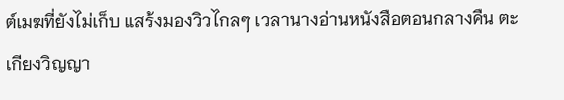ต์เมฆที่ยังไม่เก็บ แสร้งมองวิวไกลๆ เวลานางอ่านหนังสือตอนกลางคืน ตะเกียงวิญญา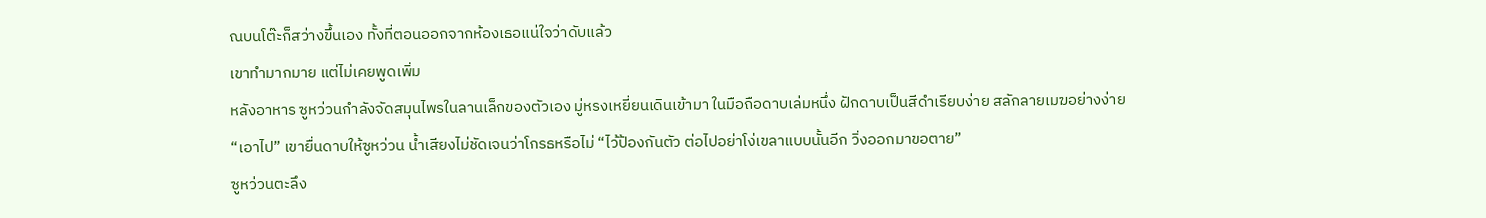ณบนโต๊ะก็สว่างขึ้นเอง ทั้งที่ตอนออกจากห้องเธอแน่ใจว่าดับแล้ว
เขาทำมากมาย แต่ไม่เคยพูดเพิ่ม
หลังอาหาร ซูหว่วนกำลังจัดสมุนไพรในลานเล็กของตัวเอง มู่หรงเหยี่ยนเดินเข้ามา ในมือถือดาบเล่มหนึ่ง ฝักดาบเป็นสีดำเรียบง่าย สลักลายเมฆอย่างง่าย
“เอาไป” เขายื่นดาบให้ซูหว่วน น้ำเสียงไม่ชัดเจนว่าโกรธหรือไม่ “ไว้ป้องกันตัว ต่อไปอย่าโง่เขลาแบบนั้นอีก วิ่งออกมาขอตาย”
ซูหว่วนตะลึง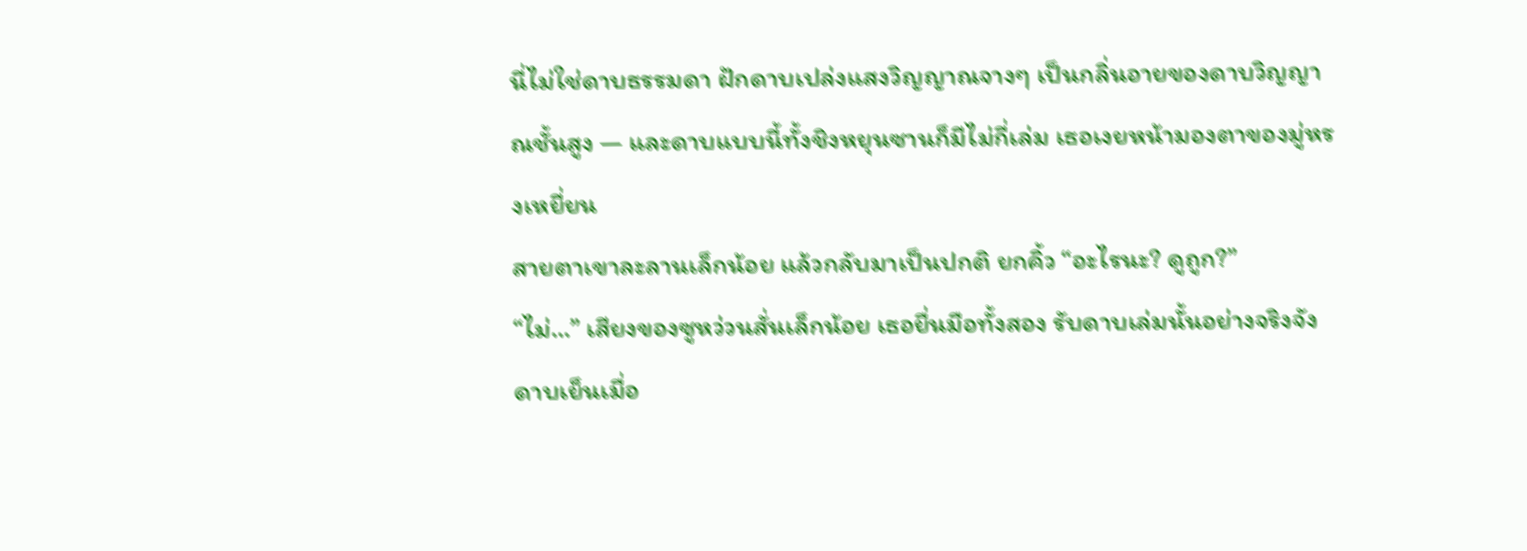นี่ไม่ใช่ดาบธรรมดา ฝักดาบเปล่งแสงวิญญาณจางๆ เป็นกลิ่นอายของดาบวิญญาณชั้นสูง — และดาบแบบนี้ทั้งชิงหยุนซานก็มีไม่กี่เล่ม เธอเงยหน้ามองตาของมู่หรงเหยี่ยน
สายตาเขาละลานเล็กน้อย แล้วกลับมาเป็นปกติ ยกคิ้ว “อะไรนะ? ดูถูก?”
“ไม่…” เสียงของซูหว่วนสั่นเล็กน้อย เธอยื่นมือทั้งสอง รับดาบเล่มนั้นอย่างจริงจัง ดาบเย็นเมื่อ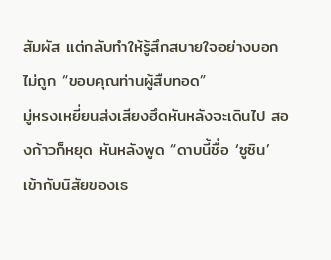สัมผัส แต่กลับทำให้รู้สึกสบายใจอย่างบอกไม่ถูก “ขอบคุณท่านผู้สืบทอด”
มู่หรงเหยี่ยนส่งเสียงฮึดหันหลังจะเดินไป สองก้าวก็หยุด หันหลังพูด “ดาบนี้ชื่อ ‘ซูซิน’ เข้ากับนิสัยของเธ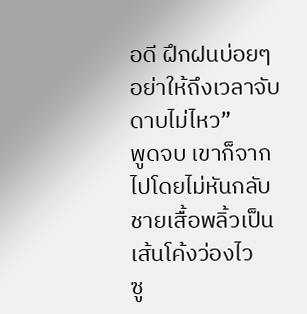อดี ฝึกฝนบ่อยๆ อย่าให้ถึงเวลาจับดาบไม่ไหว”
พูดจบ เขาก็จากไปโดยไม่หันกลับ ชายเสื้อพลิ้วเป็นเส้นโค้งว่องไว
ซู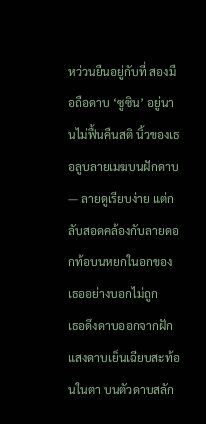หว่วนยืนอยู่กับที่ สองมือถือดาบ ‘ซูซิน’ อยู่นานไม่ฟื้นคืนสติ นิ้วของเธอลูบลายเมฆบนฝักดาบ — ลายดูเรียบง่าย แต่กลับสอดคล้องกับลายดอกท้อบนหยกในอกของเธออย่างบอกไม่ถูก
เธอดึงดาบออกจากฝัก แสงดาบเย็นเฉียบสะท้อนในตา บนตัวดาบสลัก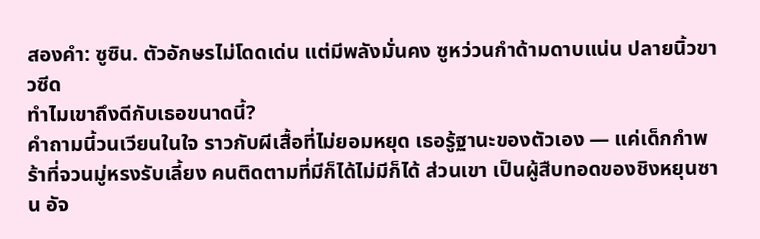สองคำ: ซูซิน. ตัวอักษรไม่โดดเด่น แต่มีพลังมั่นคง ซูหว่วนกำด้ามดาบแน่น ปลายนิ้วขาวซีด
ทำไมเขาถึงดีกับเธอขนาดนี้?
คำถามนี้วนเวียนในใจ ราวกับผีเสื้อที่ไม่ยอมหยุด เธอรู้ฐานะของตัวเอง — แค่เด็กกำพร้าที่จวนมู่หรงรับเลี้ยง คนติดตามที่มีก็ได้ไม่มีก็ได้ ส่วนเขา เป็นผู้สืบทอดของชิงหยุนซาน อัจ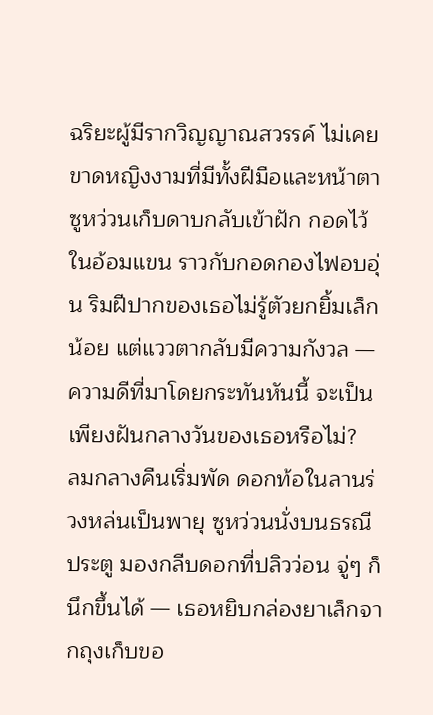ฉริยะผู้มีรากวิญญาณสวรรค์ ไม่เคยขาดหญิงงามที่มีทั้งฝีมือและหน้าตา
ซูหว่วนเก็บดาบกลับเข้าฝัก กอดไว้ในอ้อมแขน ราวกับกอดกองไฟอบอุ่น ริมฝีปากของเธอไม่รู้ตัวยกยิ้มเล็กน้อย แต่แววตากลับมีความกังวล — ความดีที่มาโดยกระทันหันนี้ จะเป็นเพียงฝันกลางวันของเธอหรือไม่?
ลมกลางคืนเริ่มพัด ดอกท้อในลานร่วงหล่นเป็นพายุ ซูหว่วนนั่งบนธรณีประตู มองกลีบดอกที่ปลิวว่อน จู่ๆ ก็นึกขึ้นได้ — เธอหยิบกล่องยาเล็กจากถุงเก็บขอ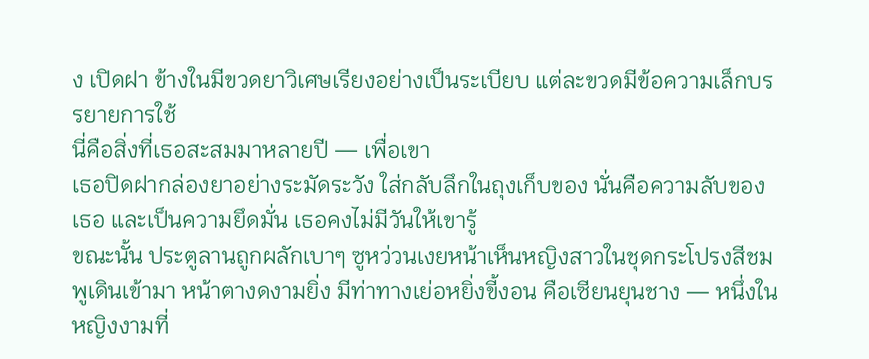ง เปิดฝา ข้างในมีขวดยาวิเศษเรียงอย่างเป็นระเบียบ แต่ละขวดมีข้อความเล็กบรรยายการใช้
นี่คือสิ่งที่เธอสะสมมาหลายปี — เพื่อเขา
เธอปิดฝากล่องยาอย่างระมัดระวัง ใส่กลับลึกในถุงเก็บของ นั่นคือความลับของเธอ และเป็นความยึดมั่น เธอคงไม่มีวันให้เขารู้
ขณะนั้น ประตูลานถูกผลักเบาๆ ซูหว่วนเงยหน้าเห็นหญิงสาวในชุดกระโปรงสีชมพูเดินเข้ามา หน้าตางดงามยิ่ง มีท่าทางเย่อหยิ่งขี้งอน คือเซียนยุนชาง — หนึ่งในหญิงงามที่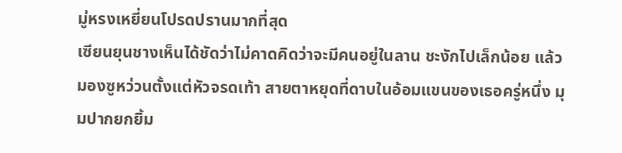มู่หรงเหยี่ยนโปรดปรานมากที่สุด
เซียนยุนชางเห็นได้ชัดว่าไม่คาดคิดว่าจะมีคนอยู่ในลาน ชะงักไปเล็กน้อย แล้วมองซูหว่วนตั้งแต่หัวจรดเท้า สายตาหยุดที่ดาบในอ้อมแขนของเธอครู่หนึ่ง มุมปากยกยิ้ม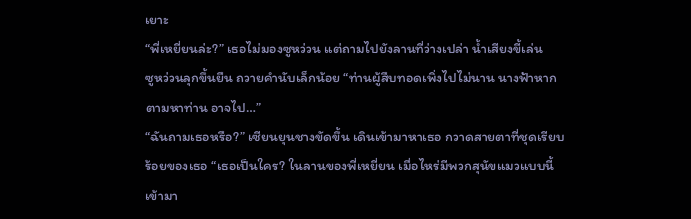เยาะ
“พี่เหยี่ยนล่ะ?” เธอไม่มองซูหว่วน แต่ถามไปยังลานที่ว่างเปล่า น้ำเสียงขี้เล่น
ซูหว่วนลุกขึ้นยืน ถวายคำนับเล็กน้อย “ท่านผู้สืบทอดเพิ่งไปไม่นาน นางฟ้าหากตามหาท่าน อาจไป…”
“ฉันถามเธอหรือ?” เซียนยุนชางขัดขึ้น เดินเข้ามาหาเธอ กวาดสายตาที่ชุดเรียบร้อยของเธอ “เธอเป็นใคร? ในลานของพี่เหยี่ยน เมื่อไหร่มีพวกสุนัขแมวแบบนี้เข้ามา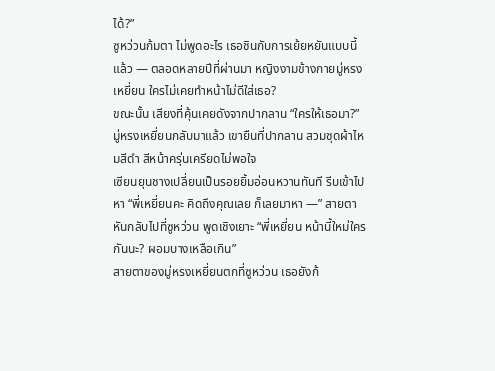ได้?”
ซูหว่วนก้มตา ไม่พูดอะไร เธอชินกับการเย้ยหยันแบบนี้แล้ว — ตลอดหลายปีที่ผ่านมา หญิงงามข้างกายมู่หรงเหยี่ยน ใครไม่เคยทำหน้าไม่ดีใส่เธอ?
ขณะนั้น เสียงที่คุ้นเคยดังจากปากลาน “ใครให้เธอมา?”
มู่หรงเหยี่ยนกลับมาแล้ว เขายืนที่ปากลาน สวมชุดผ้าไหมสีดำ สีหน้าครุ่นเครียดไม่พอใจ
เซียนยุนชางเปลี่ยนเป็นรอยยิ้มอ่อนหวานทันที รีบเข้าไปหา “พี่เหยี่ยนคะ คิดถึงคุณเลย ก็เลยมาหา —” สายตาหันกลับไปที่ซูหว่วน พูดเชิงเยาะ “พี่เหยี่ยน หน้านี้ใหม่ใครกันนะ? ผอมบางเหลือเกิน”
สายตาของมู่หรงเหยี่ยนตกที่ซูหว่วน เธอยังก้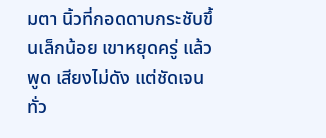มตา นิ้วที่กอดดาบกระชับขึ้นเล็กน้อย เขาหยุดครู่ แล้วพูด เสียงไม่ดัง แต่ชัดเจนทั่ว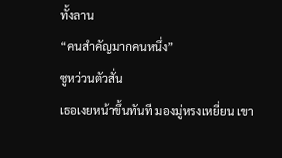ทั้งลาน
“คนสำคัญมากคนหนึ่ง”
ซูหว่วนตัวสั่น
เธอเงยหน้าขึ้นทันที มองมู่หรงเหยี่ยน เขา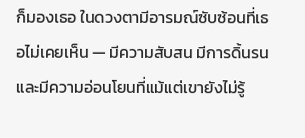ก็มองเธอ ในดวงตามีอารมณ์ซับซ้อนที่เธอไม่เคยเห็น — มีความสับสน มีการดิ้นรน และมีความอ่อนโยนที่แม้แต่เขายังไม่รู้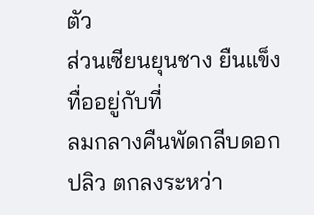ตัว
ส่วนเซียนยุนชาง ยืนแข็งทื่ออยู่กับที่
ลมกลางคืนพัดกลีบดอกปลิว ตกลงระหว่า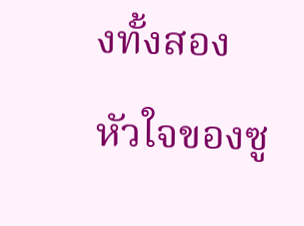งทั้งสอง หัวใจของซู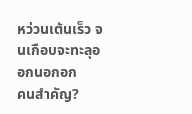หว่วนเต้นเร็ว จนเกือบจะทะลุออกนอกอก
คนสำคัญ?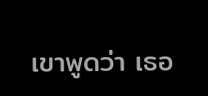เขาพูดว่า เธอ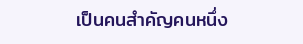เป็นคนสำคัญคนหนึ่ง